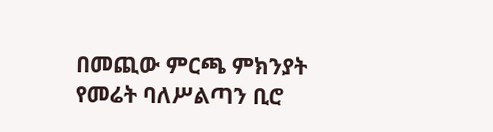በመጪው ምርጫ ምክንያት የመሬት ባለሥልጣን ቢሮ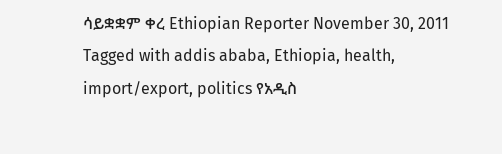ሳይቋቋም ቀረ Ethiopian Reporter November 30, 2011 Tagged with addis ababa, Ethiopia, health, import/export, politics የአዲስ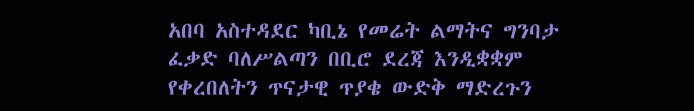አበባ አስተዳደር ካቢኔ የመሬት ልማትና ግንባታ ፈቃድ ባለሥልጣን በቢሮ ደረጃ እንዲቋቋም የቀረበለትን ጥናታዊ ጥያቄ ውድቅ ማድረጉን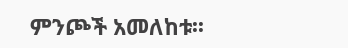ምንጮች አመለከቱ፡፡